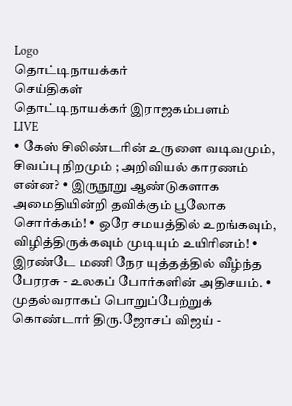Logo
தொட்டிநாயக்கர்
செய்திகள்
தொட்டிநாயக்கர் இராஜகம்பளம்
LIVE
• கேஸ் சிலிண்டரின் உருளை வடிவமும், சிவப்பு நிறமும் ; அறிவியல் காரணம் என்ன? • இருநூறு ஆண்டுகளாக அமைதியின்றி தவிக்கும் பூலோக சொர்க்கம்! • ஒரே சமயத்தில் உறங்கவும், விழித்திருக்கவும் முடியும் உயிரினம்! • இரண்டே மணி நேர யுத்தத்தில் வீழ்ந்த பேரரசு - உலகப் போர்களின் அதிசயம். • முதல்வராகப் பொறுப்பேற்றுக் கொண்டார் திரு.ஜோசப் விஜய் -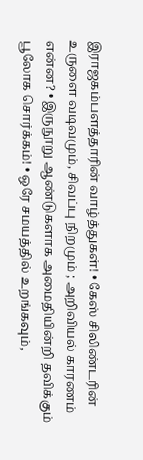இராஜகம்பளத்தாரின் வாழ்த்துகள்! • கேஸ் சிலிண்டரின் உருளை வடிவமும், சிவப்பு நிறமும் ; அறிவியல் காரணம் என்ன? • இருநூறு ஆண்டுகளாக அமைதியின்றி தவிக்கும் பூலோக சொர்க்கம்! • ஒரே சமயத்தில் உறங்கவும்,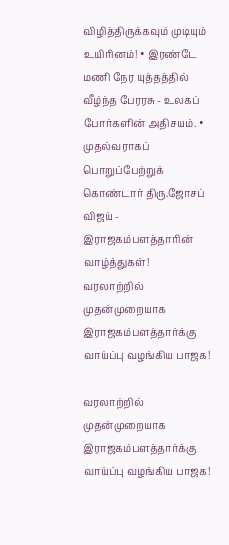விழித்திருக்கவும் முடியும் உயிரினம்! • இரண்டே மணி நேர யுத்தத்தில் வீழ்ந்த பேரரசு - உலகப் போர்களின் அதிசயம். • முதல்வராகப் பொறுப்பேற்றுக் கொண்டார் திரு.ஜோசப் விஜய் - இராஜகம்பளத்தாரின் வாழ்த்துகள்!
வரலாற்றில் முதன்முறையாக இராஜகம்பளத்தார்க்கு வாய்ப்பு வழங்கிய பாஜக!

வரலாற்றில் முதன்முறையாக இராஜகம்பளத்தார்க்கு வாய்ப்பு வழங்கிய பாஜக!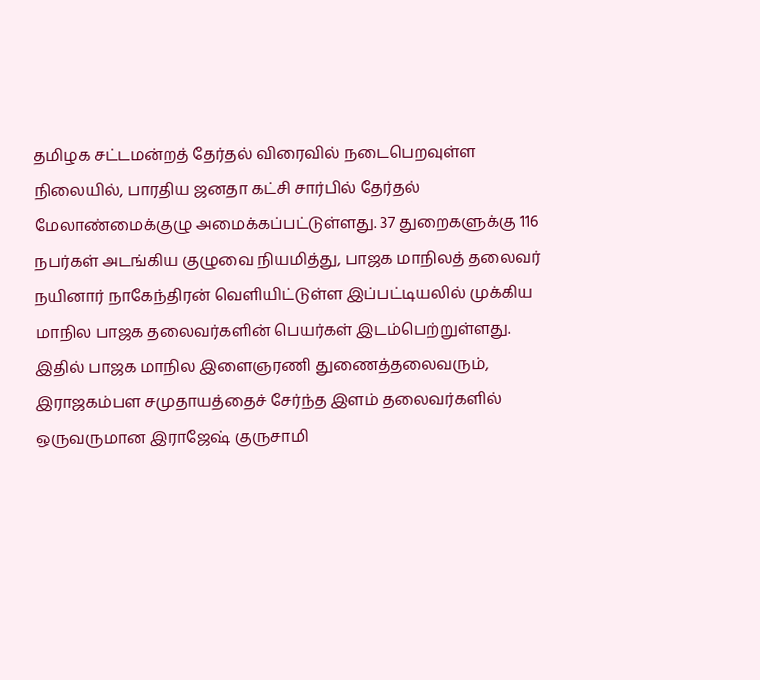தமிழக சட்டமன்றத் தேர்தல் விரைவில் நடைபெறவுள்ள நிலையில், பாரதிய ஜனதா கட்சி சார்பில் தேர்தல் மேலாண்மைக்குழு அமைக்கப்பட்டுள்ளது. 37 துறைகளுக்கு 116 நபர்கள் அடங்கிய குழுவை நியமித்து, பாஜக மாநிலத் தலைவர் நயினார் நாகேந்திரன் வெளியிட்டுள்ள இப்பட்டியலில் முக்கிய மாநில பாஜக தலைவர்களின் பெயர்கள் இடம்பெற்றுள்ளது. இதில் பாஜக மாநில இளைஞரணி துணைத்தலைவரும், இராஜகம்பள சமுதாயத்தைச் சேர்ந்த இளம் தலைவர்களில் ஒருவருமான இராஜேஷ் குருசாமி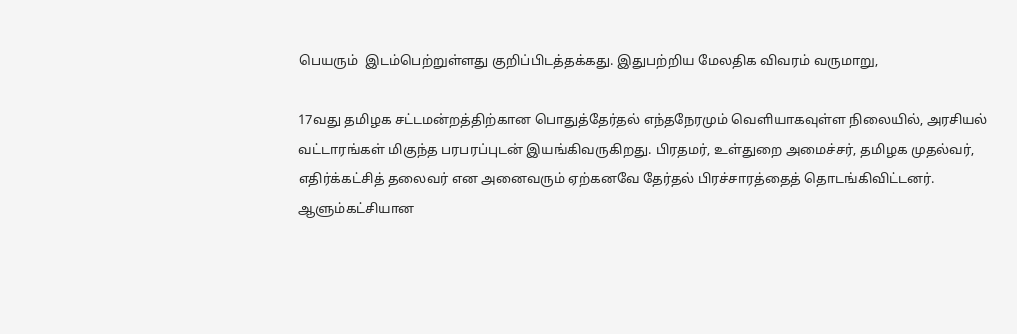பெயரும்  இடம்பெற்றுள்ளது குறிப்பிடத்தக்கது. இதுபற்றிய மேலதிக விவரம் வருமாறு,

17வது தமிழக சட்டமன்றத்திற்கான பொதுத்தேர்தல் எந்தநேரமும் வெளியாகவுள்ள நிலையில், அரசியல் வட்டாரங்கள் மிகுந்த பரபரப்புடன் இயங்கிவருகிறது. பிரதமர், உள்துறை அமைச்சர், தமிழக முதல்வர், எதிர்க்கட்சித் தலைவர் என அனைவரும் ஏற்கனவே தேர்தல் பிரச்சாரத்தைத் தொடங்கிவிட்டனர். ஆளும்கட்சியான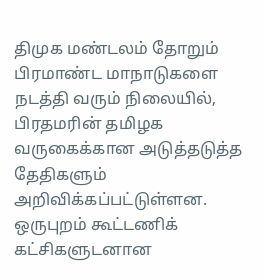திமுக மண்டலம் தோறும் பிரமாண்ட மாநாடுகளை நடத்தி வரும் நிலையில், பிரதமரின் தமிழக வருகைக்கான அடுத்தடுத்த தேதிகளும் அறிவிக்கப்பட்டுள்ளன. ஒருபுறம் கூட்டணிக் கட்சிகளுடனான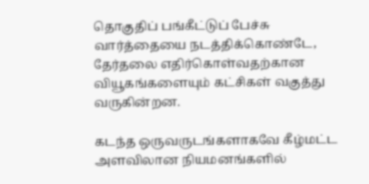தொகுதிப் பங்கீட்டுப் பேச்சு வார்த்தையை நடத்திக்கொண்டே, தேர்தலை எதிர்கொள்வதற்கான வியூகங்களையும் கட்சிகள் வகுத்து வருகின்றன.

கடந்த ஒருவருடங்களாகவே கீழ்மட்ட அளவிலான நியமனங்களில்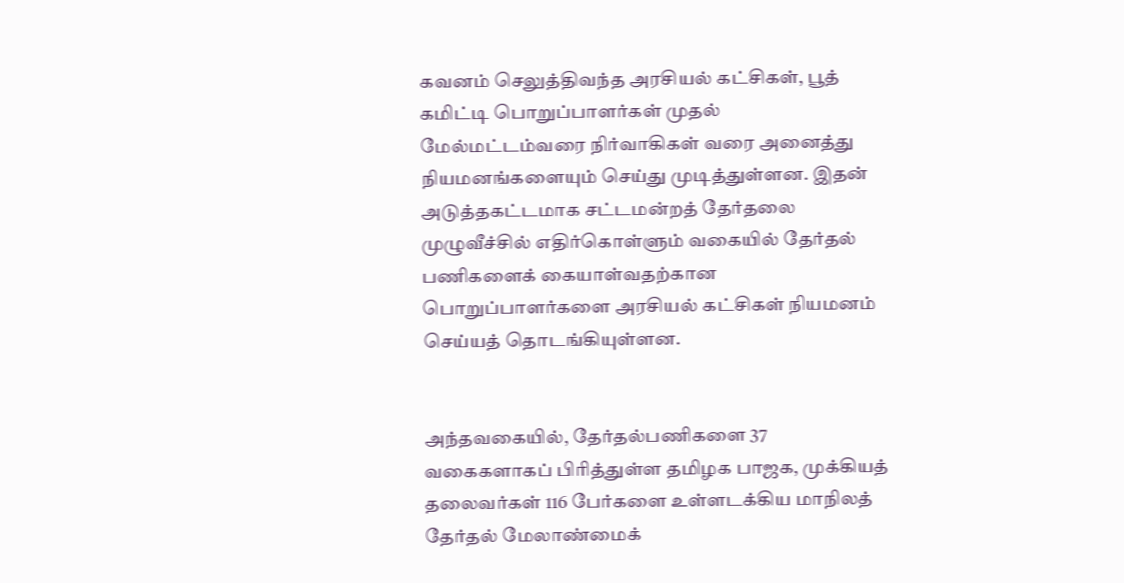கவனம் செலுத்திவந்த அரசியல் கட்சிகள், பூத் கமிட்டி பொறுப்பாளர்கள் முதல் மேல்மட்டம்வரை நிர்வாகிகள் வரை அனைத்து நியமனங்களையும் செய்து முடித்துள்ளன. இதன் அடுத்தகட்டமாக சட்டமன்றத் தேர்தலை முழுவீச்சில் எதிர்கொள்ளும் வகையில் தேர்தல் பணிகளைக் கையாள்வதற்கான பொறுப்பாளர்களை அரசியல் கட்சிகள் நியமனம் செய்யத் தொடங்கியுள்ளன.


அந்தவகையில், தேர்தல்பணிகளை 37 வகைகளாகப் பிரித்துள்ள தமிழக பாஜக, முக்கியத் தலைவர்கள் 116 பேர்களை உள்ளடக்கிய மாநிலத் தேர்தல் மேலாண்மைக்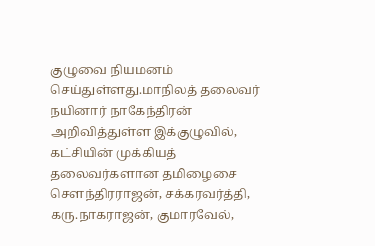குழுவை நியமனம் செய்துள்ளது.மாநிலத் தலைவர் நயினார் நாகேந்திரன் அறிவித்துள்ள இக்குழுவில், கட்சியின் முக்கியத் தலைவர்களான தமிழைசை சௌந்திரராஜன், சக்கரவர்த்தி, கரு.நாகராஜன், குமாரவேல்,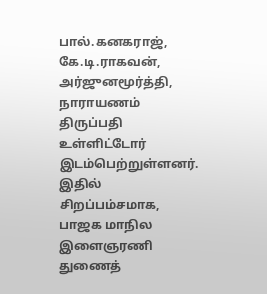பால்.கனகராஜ், கே.டி.ராகவன், அர்ஜுனமூர்த்தி, நாராயணம் திருப்பதி உள்ளிட்டோர் இடம்பெற்றுள்ளனர். இதில் சிறப்பம்சமாக, பாஜக மாநில இளைஞரணி துணைத்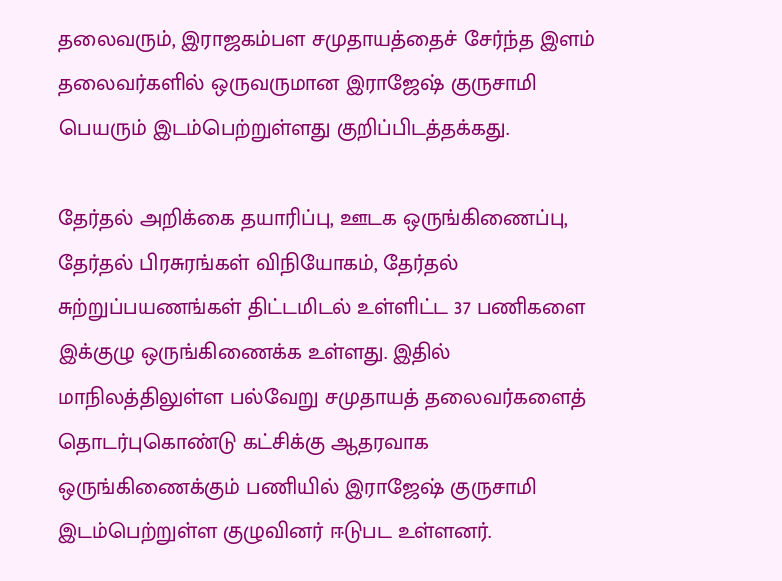தலைவரும், இராஜகம்பள சமுதாயத்தைச் சேர்ந்த இளம் தலைவர்களில் ஒருவருமான இராஜேஷ் குருசாமி பெயரும் இடம்பெற்றுள்ளது குறிப்பிடத்தக்கது.

தேர்தல் அறிக்கை தயாரிப்பு, ஊடக ஒருங்கிணைப்பு, தேர்தல் பிரசுரங்கள் விநியோகம், தேர்தல் சுற்றுப்பயணங்கள் திட்டமிடல் உள்ளிட்ட 37 பணிகளை இக்குழு ஒருங்கிணைக்க உள்ளது. இதில் மாநிலத்திலுள்ள பல்வேறு சமுதாயத் தலைவர்களைத் தொடர்புகொண்டு கட்சிக்கு ஆதரவாக ஒருங்கிணைக்கும் பணியில் இராஜேஷ் குருசாமி இடம்பெற்றுள்ள குழுவினர் ஈடுபட உள்ளனர்.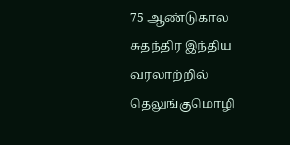75 ஆண்டுகால சுதந்திர இந்திய வரலாற்றில் தெலுங்குமொழி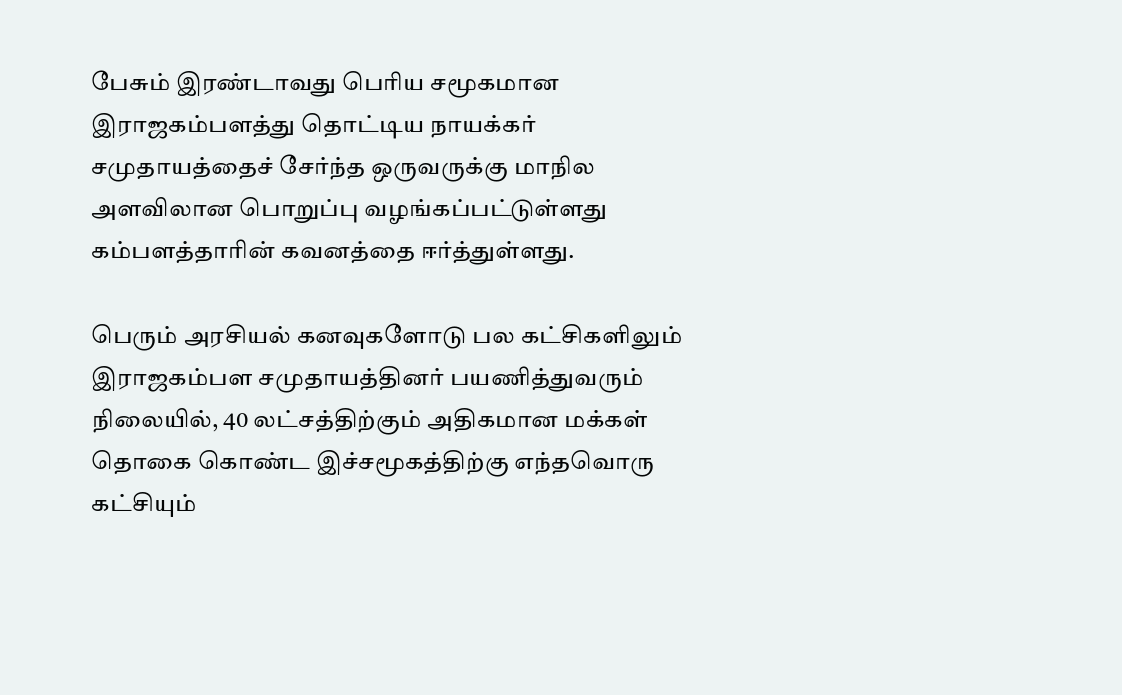பேசும் இரண்டாவது பெரிய சமூகமான இராஜகம்பளத்து தொட்டிய நாயக்கர் சமுதாயத்தைச் சேர்ந்த ஒருவருக்கு மாநில அளவிலான பொறுப்பு வழங்கப்பட்டுள்ளது கம்பளத்தாரின் கவனத்தை ஈர்த்துள்ளது.

பெரும் அரசியல் கனவுகளோடு பல கட்சிகளிலும் இராஜகம்பள சமுதாயத்தினர் பயணித்துவரும் நிலையில், 40 லட்சத்திற்கும் அதிகமான மக்கள் தொகை கொண்ட இச்சமூகத்திற்கு எந்தவொரு கட்சியும்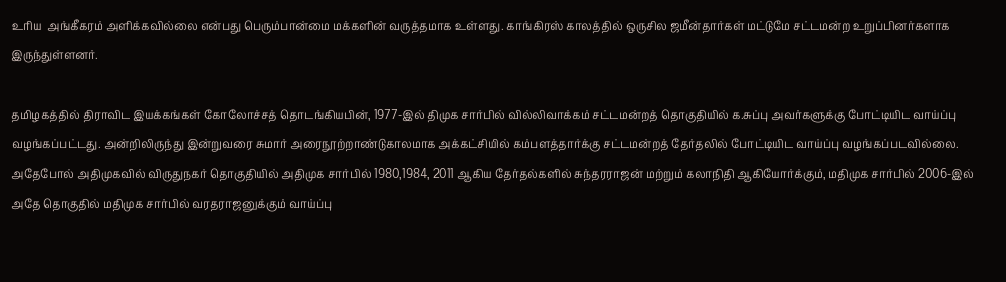உரிய  அங்கீகரம் அளிக்கவில்லை என்பது பெரும்பான்மை மக்களின் வருத்தமாக உள்ளது. காங்கிரஸ் காலத்தில் ஒருசில ஜமீன்தார்கள் மட்டுமே சட்டமன்ற உறுப்பினர்களாக இருந்துள்ளனர்.

தமிழகத்தில் திராவிட இயக்கங்கள் கோலோச்சத் தொடங்கியபின், 1977-இல் திமுக சார்பில் வில்லிவாக்கம் சட்டமன்றத் தொகுதியில் க.சுப்பு அவர்களுக்கு போட்டியிட வாய்ப்பு வழங்கப்பட்டது. அன்றிலிருந்து இன்றுவரை சுமார் அரைநூற்றாண்டுகாலமாக அக்கட்சியில் கம்பளத்தார்க்கு சட்டமன்றத் தேர்தலில் போட்டியிட வாய்ப்பு வழங்கப்படவில்லை. அதேபோல் அதிமுகவில் விருதுநகர் தொகுதியில் அதிமுக சார்பில் 1980,1984, 2011 ஆகிய தேர்தல்களில் சுந்தரராஜன் மற்றும் கலாநிதி ஆகியோர்க்கும், மதிமுக சார்பில் 2006-இல் அதே தொகுதில் மதிமுக சார்பில் வரதராஜனுக்கும் வாய்ப்பு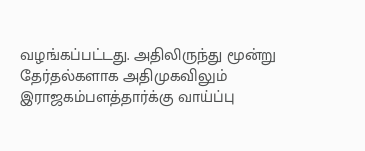வழங்கப்பட்டது. அதிலிருந்து மூன்று தேர்தல்களாக அதிமுகவிலும் இராஜகம்பளத்தார்க்கு வாய்ப்பு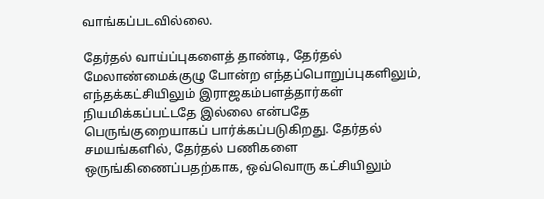வாங்கப்படவில்லை.

தேர்தல் வாய்ப்புகளைத் தாண்டி, தேர்தல் மேலாண்மைக்குழு போன்ற எந்தப்பொறுப்புகளிலும், எந்தக்கட்சியிலும் இராஜகம்பளத்தார்கள் நியமிக்கப்பட்டதே இல்லை என்பதே பெருங்குறையாகப் பார்க்கப்படுகிறது. தேர்தல் சமயங்களில், தேர்தல் பணிகளை  ஒருங்கிணைப்பதற்காக, ஒவ்வொரு கட்சியிலும்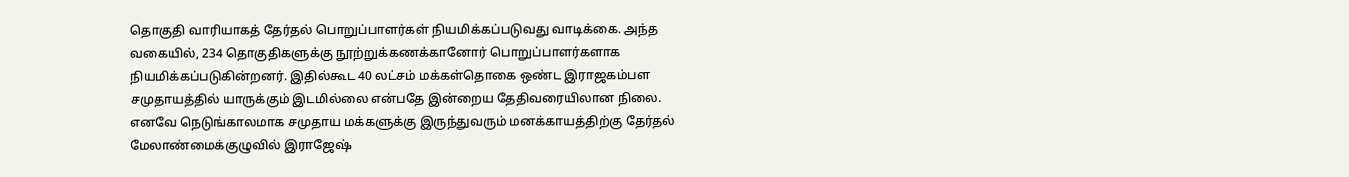தொகுதி வாரியாகத் தேர்தல் பொறுப்பாளர்கள் நியமிக்கப்படுவது வாடிக்கை. அந்த வகையில், 234 தொகுதிகளுக்கு நூற்றுக்கணக்கானோர் பொறுப்பாளர்களாக நியமிக்கப்படுகின்றனர். இதில்கூட 40 லட்சம் மக்கள்தொகை ஒண்ட இராஜகம்பள சமுதாயத்தில் யாருக்கும் இடமில்லை என்பதே இன்றைய தேதிவரையிலான நிலை. எனவே நெடுங்காலமாக சமுதாய மக்களுக்கு இருந்துவரும் மனக்காயத்திற்கு தேர்தல் மேலாண்மைக்குழுவில் இராஜேஷ்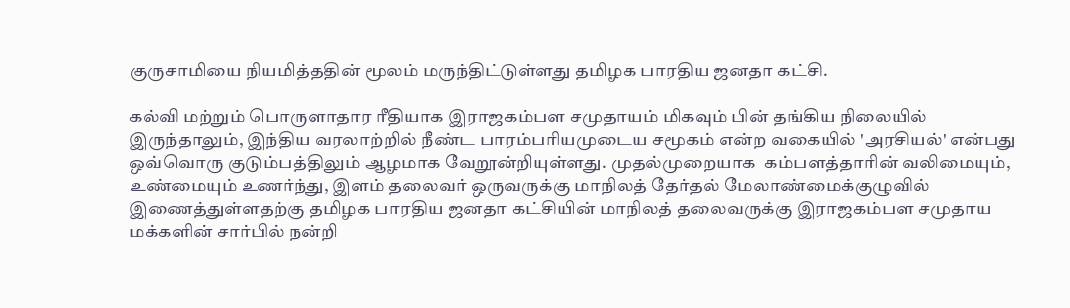குருசாமியை நியமித்ததின் மூலம் மருந்திட்டுள்ளது தமிழக பாரதிய ஜனதா கட்சி.

கல்வி மற்றும் பொருளாதார ரீதியாக இராஜகம்பள சமுதாயம் மிகவும் பின் தங்கிய நிலையில்  இருந்தாலும், இந்திய வரலாற்றில் நீண்ட பாரம்பரியமுடைய சமூகம் என்ற வகையில் 'அரசியல்' என்பது ஒவ்வொரு குடும்பத்திலும் ஆழமாக வேறூன்றியுள்ளது. முதல்முறையாக  கம்பளத்தாரின் வலிமையும், உண்மையும் உணர்ந்து, இளம் தலைவர் ஒருவருக்கு மாநிலத் தேர்தல் மேலாண்மைக்குழுவில் இணைத்துள்ளதற்கு தமிழக பாரதிய ஜனதா கட்சியின் மாநிலத் தலைவருக்கு இராஜகம்பள சமுதாய மக்களின் சார்பில் நன்றி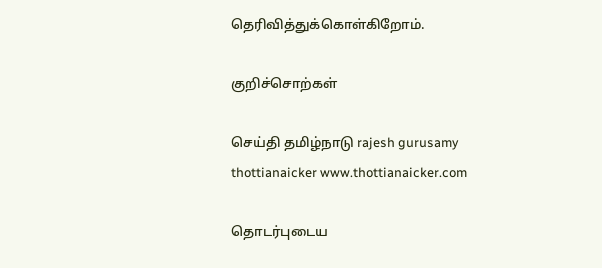தெரிவித்துக்கொள்கிறோம்.

குறிச்சொற்கள்

செய்தி தமிழ்நாடு rajesh gurusamy thottianaicker www.thottianaicker.com

தொடர்புடைய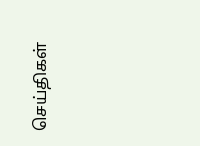செய்திகள்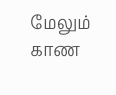மேலும் காண